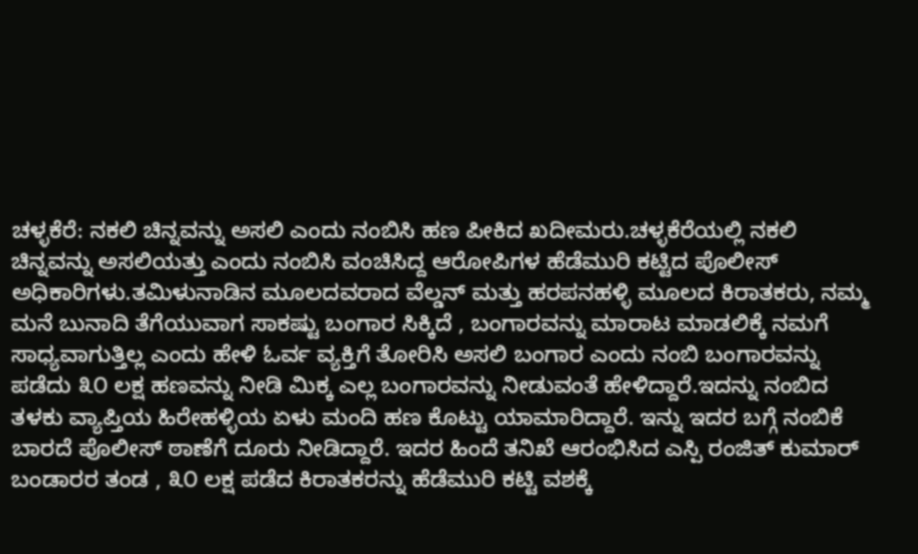ಚಳ್ಳಕೆರೆ: ನಕಲಿ ಚಿನ್ನವನ್ನು ಅಸಲಿ ಎಂದು ನಂಬಿಸಿ ಹಣ ಪೀಕಿದ ಖದೀಮರು.ಚಳ್ಳಕೆರೆಯಲ್ಲಿ ನಕಲಿ ಚಿನ್ನವನ್ನು ಅಸಲಿಯತ್ತು ಎಂದು ನಂಬಿಸಿ ವಂಚಿಸಿದ್ದ ಆರೋಪಿಗಳ ಹೆಡೆಮುರಿ ಕಟ್ಟಿದ ಪೊಲೀಸ್ ಅಧಿಕಾರಿಗಳು.ತಮಿಳುನಾಡಿನ ಮೂಲದವರಾದ ವೆಲ್ಡನ್ ಮತ್ತು ಹರಪನಹಳ್ಳಿ ಮೂಲದ ಕಿರಾತಕರು, ನಮ್ಮ ಮನೆ ಬುನಾದಿ ತೆಗೆಯುವಾಗ ಸಾಕಷ್ಟು ಬಂಗಾರ ಸಿಕ್ಕಿದೆ , ಬಂಗಾರವನ್ನು ಮಾರಾಟ ಮಾಡಲಿಕ್ಕೆ ನಮಗೆ ಸಾಧ್ಯವಾಗುತ್ತಿಲ್ಲ ಎಂದು ಹೇಳಿ ಓರ್ವ ವ್ಯಕ್ತಿಗೆ ತೋರಿಸಿ ಅಸಲಿ ಬಂಗಾರ ಎಂದು ನಂಬಿ ಬಂಗಾರವನ್ನು ಪಡೆದು ೩೦ ಲಕ್ಷ ಹಣವನ್ನು ನೀಡಿ ಮಿಕ್ಕ ಎಲ್ಲ ಬಂಗಾರವನ್ನು ನೀಡುವಂತೆ ಹೇಳಿದ್ದಾರೆ.ಇದನ್ನು ನಂಬಿದ ತಳಕು ವ್ಯಾಪ್ತಿಯ ಹಿರೇಹಳ್ಳಿಯ ಏಳು ಮಂದಿ ಹಣ ಕೊಟ್ಟು ಯಾಮಾರಿದ್ದಾರೆ. ಇನ್ನು ಇದರ ಬಗ್ಗೆ ನಂಬಿಕೆ ಬಾರದೆ ಪೊಲೀಸ್ ಠಾಣೆಗೆ ದೂರು ನೀಡಿದ್ದಾರೆ. ಇದರ ಹಿಂದೆ ತನಿಖೆ ಆರಂಭಿಸಿದ ಎಸ್ಪಿ ರಂಜಿತ್ ಕುಮಾರ್ ಬಂಡಾರರ ತಂಡ , ೩೦ ಲಕ್ಷ ಪಡೆದ ಕಿರಾತಕರನ್ನು ಹೆಡೆಮುರಿ ಕಟ್ಟಿ ವಶಕ್ಕೆ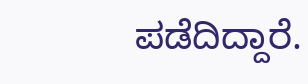ಪಡೆದಿದ್ದಾರೆ.